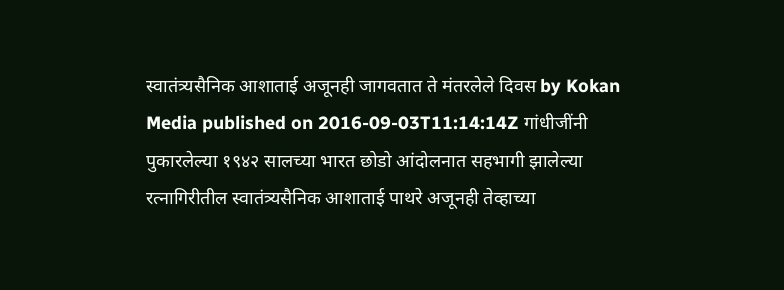स्वातंत्र्यसैनिक आशाताई अजूनही जागवतात ते मंतरलेले दिवस by Kokan Media published on 2016-09-03T11:14:14Z गांधीजींनी पुकारलेल्या १९४२ सालच्या भारत छोडो आंदोलनात सहभागी झालेल्या रत्नागिरीतील स्वातंत्र्यसैनिक आशाताई पाथरे अजूनही तेव्हाच्या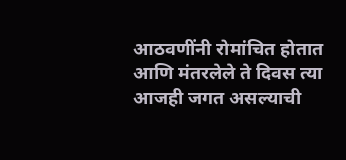आठवणींनी रोमांचित होतात आणि मंतरलेले ते दिवस त्या आजही जगत असल्याची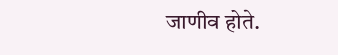जाणीव होते.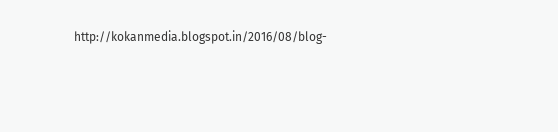http://kokanmedia.blogspot.in/2016/08/blog-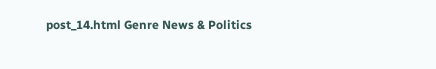post_14.html Genre News & Politics